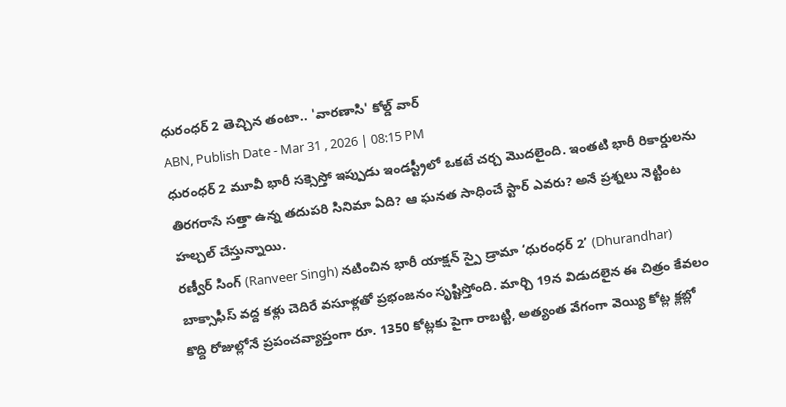ధురంధర్ 2 తెచ్చిన తంటా.. 'వారణాసి' కోల్డ్ వార్
ABN, Publish Date - Mar 31 , 2026 | 08:15 PM
ధురంధర్ 2 మూవీ భారీ సక్సెస్తో ఇప్పుడు ఇండస్ట్రీలో ఒకటే చర్చ మొదలైంది. ఇంతటి భారీ రికార్డులను తిరగరాసే సత్తా ఉన్న తదుపరి సినిమా ఏది? ఆ ఘనత సాధించే స్టార్ ఎవరు? అనే ప్రశ్నలు నెట్టింట హల్చల్ చేస్తున్నాయి.
రణ్వీర్ సింగ్ (Ranveer Singh) నటించిన భారీ యాక్షన్ స్పై డ్రామా ‘ధురంధర్ 2’ (Dhurandhar) బాక్సాఫీస్ వద్ద కళ్లు చెదిరే వసూళ్లతో ప్రభంజనం సృష్టిస్తోంది. మార్చి 19న విడుదలైన ఈ చిత్రం కేవలం కొద్ది రోజుల్లోనే ప్రపంచవ్యాప్తంగా రూ. 1350 కోట్లకు పైగా రాబట్టి, అత్యంత వేగంగా వెయ్యి కోట్ల క్లబ్లో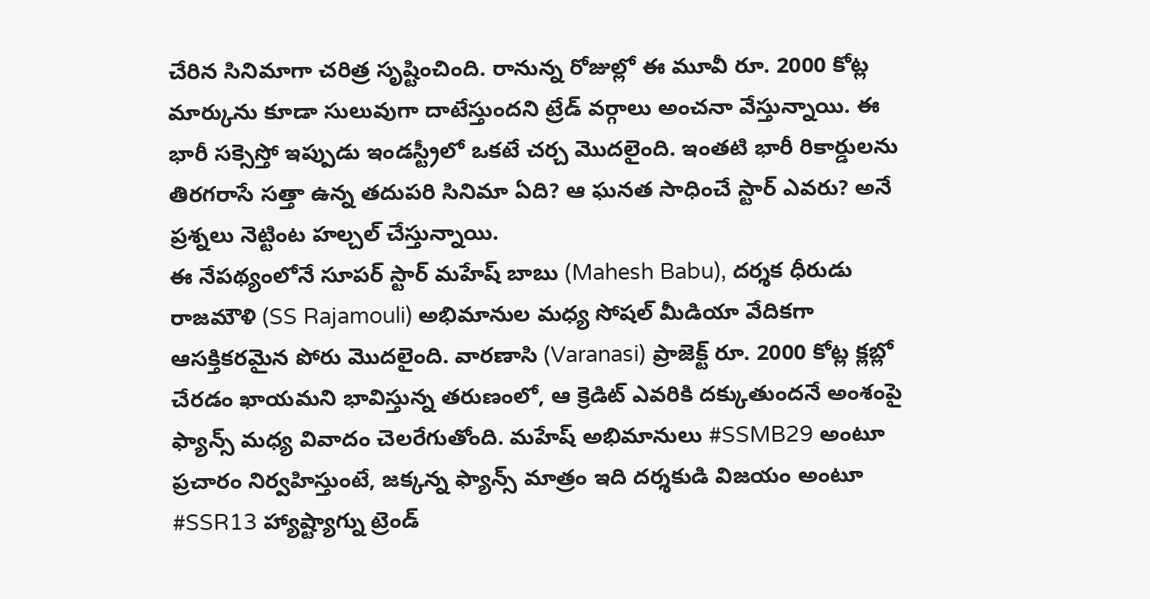చేరిన సినిమాగా చరిత్ర సృష్టించింది. రానున్న రోజుల్లో ఈ మూవీ రూ. 2000 కోట్ల మార్కును కూడా సులువుగా దాటేస్తుందని ట్రేడ్ వర్గాలు అంచనా వేస్తున్నాయి. ఈ భారీ సక్సెస్తో ఇప్పుడు ఇండస్ట్రీలో ఒకటే చర్చ మొదలైంది. ఇంతటి భారీ రికార్డులను తిరగరాసే సత్తా ఉన్న తదుపరి సినిమా ఏది? ఆ ఘనత సాధించే స్టార్ ఎవరు? అనే ప్రశ్నలు నెట్టింట హల్చల్ చేస్తున్నాయి.
ఈ నేపథ్యంలోనే సూపర్ స్టార్ మహేష్ బాబు (Mahesh Babu), దర్శక ధీరుడు రాజమౌళి (SS Rajamouli) అభిమానుల మధ్య సోషల్ మీడియా వేదికగా ఆసక్తికరమైన పోరు మొదలైంది. వారణాసి (Varanasi) ప్రాజెక్ట్ రూ. 2000 కోట్ల క్లబ్లో చేరడం ఖాయమని భావిస్తున్న తరుణంలో, ఆ క్రెడిట్ ఎవరికి దక్కుతుందనే అంశంపై ఫ్యాన్స్ మధ్య వివాదం చెలరేగుతోంది. మహేష్ అభిమానులు #SSMB29 అంటూ ప్రచారం నిర్వహిస్తుంటే, జక్కన్న ఫ్యాన్స్ మాత్రం ఇది దర్శకుడి విజయం అంటూ #SSR13 హ్యాష్ట్యాగ్ను ట్రెండ్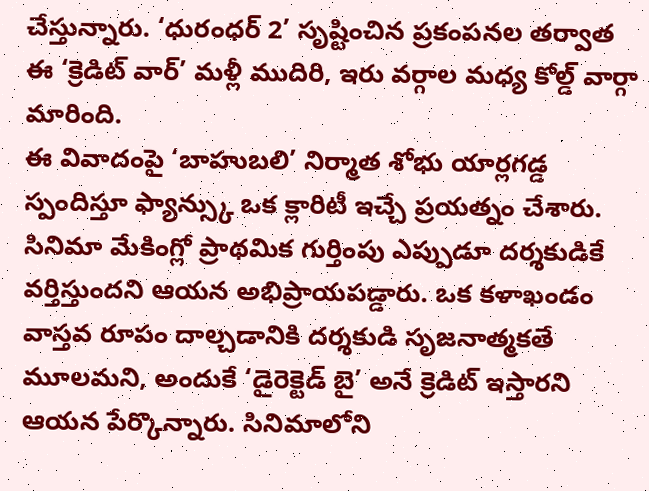చేస్తున్నారు. ‘ధురంధర్ 2’ సృష్టించిన ప్రకంపనల తర్వాత ఈ ‘క్రెడిట్ వార్’ మళ్లీ ముదిరి, ఇరు వర్గాల మధ్య కోల్డ్ వార్గా మారింది.
ఈ వివాదంపై ‘బాహుబలి’ నిర్మాత శోభు యార్లగడ్డ స్పందిస్తూ ఫ్యాన్స్కు ఒక క్లారిటీ ఇచ్చే ప్రయత్నం చేశారు. సినిమా మేకింగ్లో ప్రాథమిక గుర్తింపు ఎప్పుడూ దర్శకుడికే వర్తిస్తుందని ఆయన అభిప్రాయపడ్డారు. ఒక కళాఖండం వాస్తవ రూపం దాల్చడానికి దర్శకుడి సృజనాత్మకతే మూలమని, అందుకే ‘డైరెక్టెడ్ బై’ అనే క్రెడిట్ ఇస్తారని ఆయన పేర్కొన్నారు. సినిమాలోని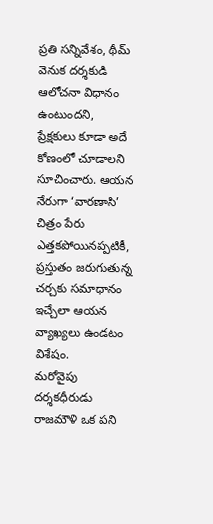ప్రతి సన్నివేశం, థీమ్ వెనుక దర్శకుడి ఆలోచనా విధానం ఉంటుందని, ప్రేక్షకులు కూడా అదే కోణంలో చూడాలని సూచించారు. ఆయన నేరుగా ‘వారణాసి’ చిత్రం పేరు ఎత్తకపోయినప్పటికీ, ప్రస్తుతం జరుగుతున్న చర్చకు సమాధానం ఇచ్చేలా ఆయన వ్యాఖ్యలు ఉండటం విశేషం.
మరోవైపు దర్శకధీరుడు రాజమౌళి ఒక పని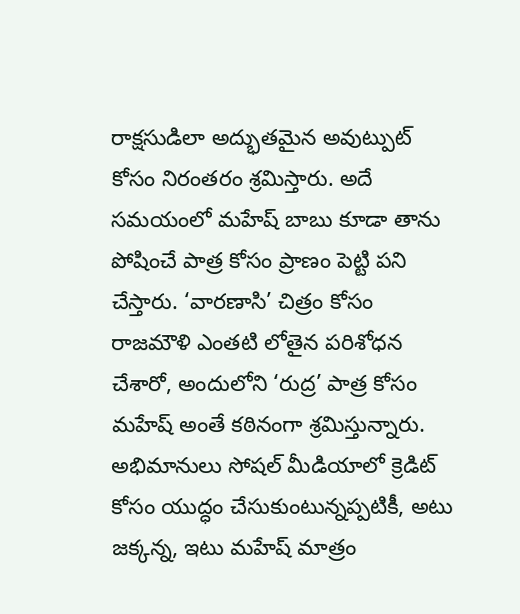రాక్షసుడిలా అద్భుతమైన అవుట్పుట్ కోసం నిరంతరం శ్రమిస్తారు. అదే సమయంలో మహేష్ బాబు కూడా తాను పోషించే పాత్ర కోసం ప్రాణం పెట్టి పని చేస్తారు. ‘వారణాసి’ చిత్రం కోసం రాజమౌళి ఎంతటి లోతైన పరిశోధన చేశారో, అందులోని ‘రుద్ర’ పాత్ర కోసం మహేష్ అంతే కఠినంగా శ్రమిస్తున్నారు. అభిమానులు సోషల్ మీడియాలో క్రెడిట్ కోసం యుద్ధం చేసుకుంటున్నప్పటికీ, అటు జక్కన్న, ఇటు మహేష్ మాత్రం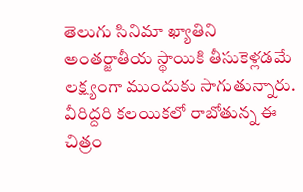తెలుగు సినిమా ఖ్యాతిని అంతర్జాతీయ స్థాయికి తీసుకెళ్లడమే లక్ష్యంగా ముందుకు సాగుతున్నారు. వీరిద్దరి కలయికలో రాబోతున్న ఈ చిత్రం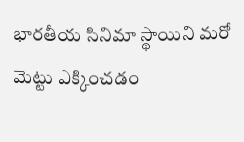భారతీయ సినిమా స్థాయిని మరో మెట్టు ఎక్కించడం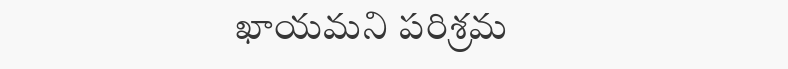ఖాయమని పరిశ్రమ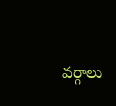వర్గాలు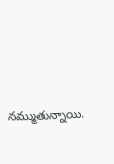నమ్ముతున్నాయి.